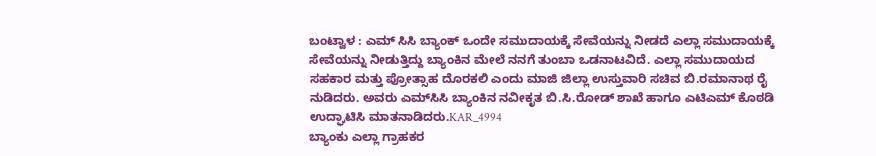ಬಂಟ್ವಾಳ : ಎಮ್ ಸಿಸಿ ಬ್ಯಾಂಕ್ ಒಂದೇ ಸಮುದಾಯಕ್ಕೆ ಸೇವೆಯನ್ನು ನೀಡದೆ ಎಲ್ಲಾ ಸಮುದಾಯಕ್ಕೆ ಸೇವೆಯನ್ನು ನೀಡುತ್ತಿದ್ದು ಬ್ಯಾಂಕಿನ ಮೇಲೆ ನನಗೆ ತುಂಬಾ ಒಡನಾಟವಿದೆ. ಎಲ್ಲಾ ಸಮುದಾಯದ ಸಹಕಾರ ಮತ್ತು ಪ್ರೋತ್ಸಾಹ ದೊರಕಲಿ ಎಂದು ಮಾಜಿ ಜಿಲ್ಲಾ ಉಸ್ತುವಾರಿ ಸಚಿವ ಬಿ.ರಮಾನಾಥ ರೈ ನುಡಿದರು. ಅವರು ಎಮ್‍ಸಿಸಿ ಬ್ಯಾಂಕಿನ ನವೀಕೃತ ಬಿ.ಸಿ.ರೋಡ್ ಶಾಖೆ ಹಾಗೂ ಎಟಿಎಮ್ ಕೊಠಡಿ ಉದ್ಘಾಟಿಸಿ ಮಾತನಾಡಿದರು.KAR_4994
ಬ್ಯಾಂಕು ಎಲ್ಲಾ ಗ್ರಾಹಕರ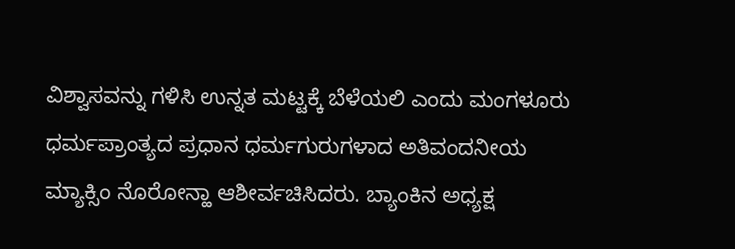ವಿಶ್ವಾಸವನ್ನು ಗಳಿಸಿ ಉನ್ನತ ಮಟ್ಟಕ್ಕೆ ಬೆಳೆಯಲಿ ಎಂದು ಮಂಗಳೂರು ಧರ್ಮಪ್ರಾಂತ್ಯದ ಪ್ರಧಾನ ಧರ್ಮಗುರುಗಳಾದ ಅತಿವಂದನೀಯ ಮ್ಯಾಕ್ಸಿಂ ನೊರೋನ್ಹಾ ಆಶೀರ್ವಚಿಸಿದರು. ಬ್ಯಾಂಕಿನ ಅಧ್ಯಕ್ಷ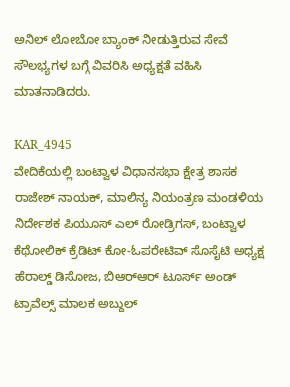ಅನಿಲ್ ಲೋಬೋ ಬ್ಯಾಂಕ್ ನೀಡುತ್ತಿರುವ ಸೇವೆ ಸೌಲಭ್ಯಗಳ ಬಗ್ಗೆ ವಿವರಿಸಿ ಅಧ್ಯಕ್ಷತೆ ವಹಿಸಿ ಮಾತನಾಡಿದರು.

KAR_4945
ವೇದಿಕೆಯಲ್ಲಿ ಬಂಟ್ವಾಳ ವಿಧಾನಸಭಾ ಕ್ಷೇತ್ರ ಶಾಸಕ ರಾಜೇಶ್ ನಾಯಕ್, ಮಾಲಿನ್ಯ ನಿಯಂತ್ರಣ ಮಂಡಳಿಯ ನಿರ್ದೇಶಕ ಪಿಯೂಸ್ ಎಲ್ ರೋಡ್ರಿಗಸ್, ಬಂಟ್ವಾಳ ಕೆಥೋಲಿಕ್ ಕ್ರೆಡಿಟ್ ಕೋ-ಓಪರೇಟಿವ್ ಸೊಸೈಟಿ ಅಧ್ಯಕ್ಷ ಹೆರಾಲ್ಡ್ ಡಿಸೋಜ, ಬಿಆರ್‍ಆರ್ ಟೂರ್ಸ್ ಅಂಡ್ ಟ್ರಾವೆಲ್ಸ್ ಮಾಲಕ ಅಬ್ದುಲ್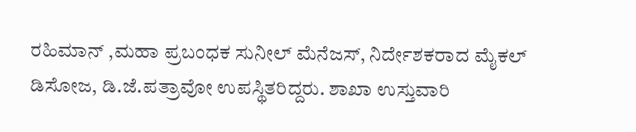ರಹಿಮಾನ್ ,ಮಹಾ ಪ್ರಬಂಧಕ ಸುನೀಲ್ ಮೆನೆಜಸ್, ನಿರ್ದೇಶಕರಾದ ಮೈಕಲ್ ಡಿಸೋಜ, ಡಿ.ಜೆ.ಪತ್ರಾವೋ ಉಪಸ್ಥಿತರಿದ್ದರು. ಶಾಖಾ ಉಸ್ತುವಾರಿ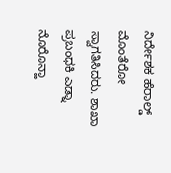ನಿರ್ದೇಶಕ ಹೆರಾಲ್ಡ್ ಮೊಂತೆರೋ ಸ್ವಾಗತಿಸಿದರು. ಶಾಖಾ ಪ್ರಬಂಧಕಿ ಎಡ್ನಾ ನೊರೊನ್ಹಾ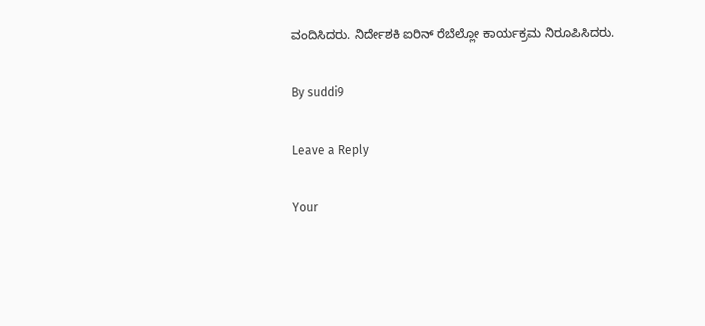ವಂದಿಸಿದರು. ನಿರ್ದೇಶಕಿ ಐರಿನ್ ರೆಬೆಲ್ಲೋ ಕಾರ್ಯಕ್ರಮ ನಿರೂಪಿಸಿದರು.

By suddi9

Leave a Reply

Your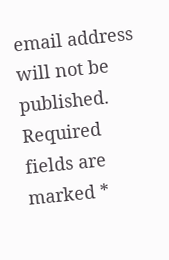email address will not be published. Required fields are marked *